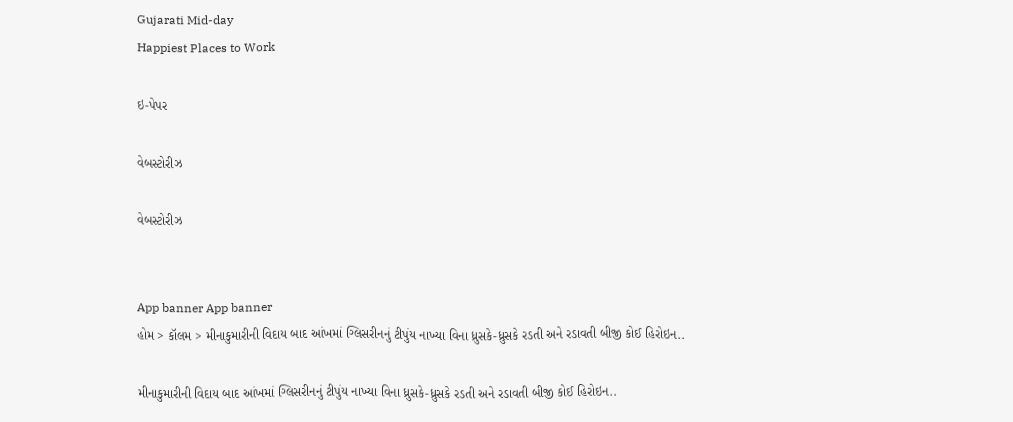Gujarati Mid-day
Happiest Places to Work

ઇ-પેપર

વેબસ્ટોરીઝ

વેબસ્ટોરીઝ


App banner App banner
હોમ > કૉલમ > મીનાકુમારીની વિદાય બાદ આંખમાં ગ્લિસરીનનું ટીપુંય નાખ્યા વિના ધ્રુસકે-ધ્રુસકે રડતી અને રડાવતી બીજી કોઈ હિરોઇન..

મીનાકુમારીની વિદાય બાદ આંખમાં ગ્લિસરીનનું ટીપુંય નાખ્યા વિના ધ્રુસકે-ધ્રુસકે રડતી અને રડાવતી બીજી કોઈ હિરોઇન..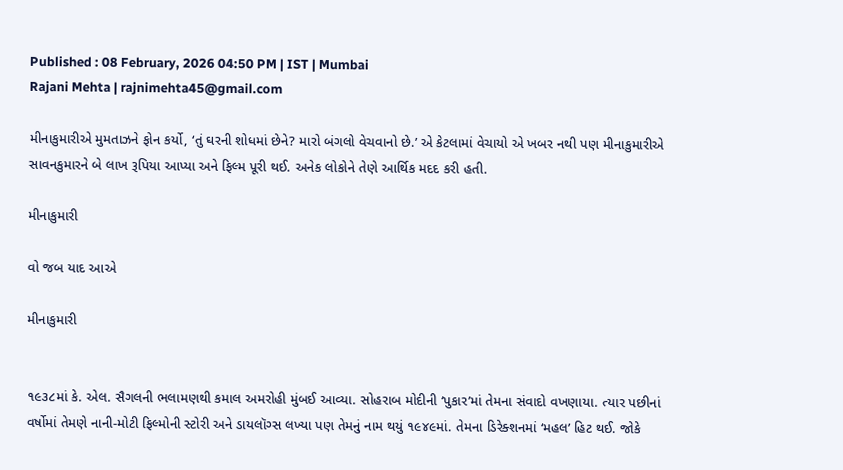Published : 08 February, 2026 04:50 PM | IST | Mumbai
Rajani Mehta | rajnimehta45@gmail.com

મીનાકુમારીએ મુમતાઝને ફોન કર્યો, ‘તું ઘરની શોધમાં છેને? મારો બંગલો વેચવાનો છે.’ એ કેટલામાં વેચાયો એ ખબર નથી પણ મીનાકુમારીએ સાવનકુમારને બે લાખ રૂપિયા આપ્યા અને ફિલ્મ પૂરી થઈ. અનેક લોકોને તેણે આર્થિક મદદ કરી હતી.

મીનાકુમારી

વો જબ યાદ આએ

મીનાકુમારી


૧૯૩૮માં કે. એલ. સૈગલની ભલામણથી કમાલ અમરોહી મુંબઈ આવ્યા. સોહરાબ મોદીની ‘પુકાર’માં તેમના સંવાદો વખણાયા. ત્યાર પછીનાં વર્ષોમાં તેમણે નાની-મોટી ફિલ્મોની સ્ટોરી અને ડાયલૉગ્સ લખ્યા પણ તેમનું નામ થયું ૧૯૪૯માં. તેમના ડિરેક્શનમાં ‘મહલ’ હિટ થઈ. જોકે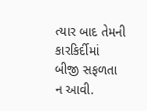ત્યાર બાદ તેમની કારકિર્દીમાં બીજી સફળતા ન આવી.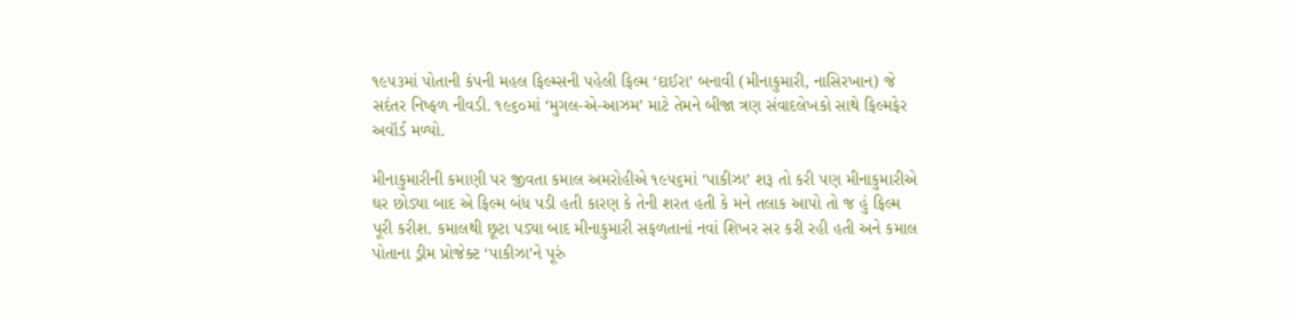૧૯૫૩માં પોતાની કંપની મહલ ફિલ્મ્સની પહેલી ફિલ્મ ‘દાઈરા’ બનાવી (મીનાકુમારી, નાસિરખાન) જે સદંતર નિષ્ફળ નીવડી. ૧૯૬૦માં ‘મુગલ-એ-આઝમ’ માટે તેમને બીજા ત્રણ સંવાદલેખકો સાથે ફિલ્મફેર અવૉર્ડ મળ્યો.

મીનાકુમારીની કમાણી પર જીવતા કમાલ અમરોહીએ ૧૯૫૬માં ‘પાકીઝા’ શરૂ તો કરી પણ મીનાકુમારીએ ઘર છોડ્યા બાદ એ ફિલ્મ બંધ પડી હતી કારણ કે તેની શરત હતી કે મને તલાક આપો તો જ હું ફિલ્મ પૂરી કરીશ. કમાલથી છૂટા‍ પડ્યા બાદ મીનાકુમારી સફળતાનાં નવાં શિખર સર કરી રહી હતી અને કમાલ પોતાના ડ્રીમ પ્રોજેક્ટ ‘પાકીઝા’ને પૂરું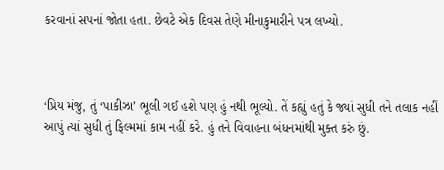કરવાનાં સપનાં જોતા હતા. છેવટે એક દિવસ તેણે મીનાકુમારીને પત્ર લખ્યો.



‘પ્રિય મંજુ, તું ‘પાકીઝા’ ભૂલી ગઈ હશે પણ હું નથી ભૂલ્યો. તેં કહ્યું હતું કે જ્યાં સુધી તને તલાક નહીં આપું ત્યાં સુધી તું ફિલ્મમાં કામ નહીં કરે. હું તને વિવાહના બંધનમાંથી મુક્ત કરું છું.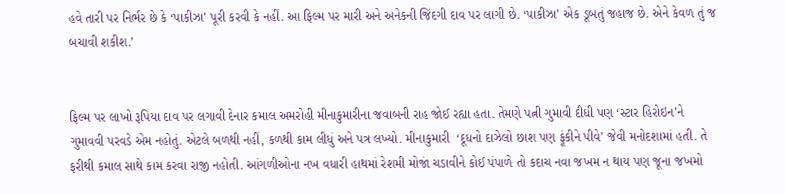હવે તારી પર નિર્ભર છે કે ‘પાકીઝા’ પૂરી કરવી કે નહીં. આ ફિલ્મ પર મારી અને અનેકની જિંદગી દાવ પર લાગી છે. ‘પાકીઝા’ એક ડૂબતું જહાજ છે. એને કેવળ તું જ બચાવી શકીશ.’


ફિલ્મ પર લાખો રૂપિયા દાવ પર લગાવી દેનાર કમાલ અમરોહી મીનાકુમારીના જવાબની રાહ જોઈ રહ્યા હતા. તેમણે પત્ની ગુમાવી દીધી પણ ‘સ્ટાર હિરોઇન’ને ગુમાવવી પરવડે એમ નહોતું. એટલે બળથી નહીં, કળથી કામ લીધું અને પત્ર લખ્યો. મીનાકુમારી  ‘દૂધનો દાઝેલો છાશ પણ ફૂંકીને પીવે’ જેવી મનોદશામાં હતી. તે ફરીથી કમાલ સાથે કામ કરવા રાજી નહોતી. આંગળીઓના નખ વધારી હાથમાં રેશમી મોજાં ચડાવીને કોઈ પંપાળે તો કદાચ નવા જખમ ન થાય પણ જૂના જખમો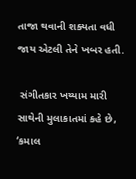તાજા થવાની શક્યતા વધી જાય એટલી તેને ખબર હતી.

 સંગીતકાર ખય્યામ મારી સાથેની મુલાકાતમાં કહે છે, ‘કમાલ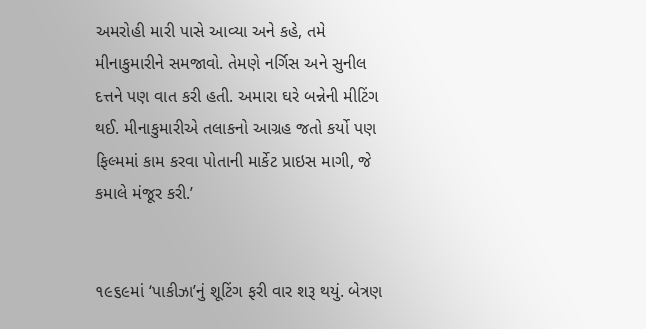અમરોહી મારી પાસે આવ્યા અને કહે, તમે મીનાકુમારીને સમજાવો. તેમણે નર્ગિસ અને સુનીલ દત્તને પણ વાત કરી હતી. અમારા ઘરે બન્નેની મીટિંગ થઈ. મીનાકુમારીએ તલાકનો આગ્રહ જતો કર્યો પણ ફિલ્મમાં કામ કરવા પોતાની માર્કેટ પ્રાઇસ માગી, જે કમાલે મંજૂર કરી.’


૧૯૬૯માં ‘પાકીઝા’નું શૂટિંગ ફરી વાર શરૂ થયું. બેત્રણ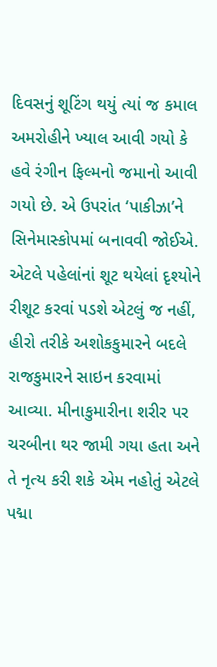દિવસનું શૂટિંગ થયું ત્યાં જ કમાલ અમરોહીને ખ્યાલ આવી ગયો કે હવે રંગીન ફિલ્મનો જમાનો આવી ગયો છે. એ ઉપરાંત ‘પાકીઝા’ને સિનેમાસ્કોપમાં બનાવવી જોઈએ. એટલે પહેલાંનાં શૂટ થયેલાં દૃશ્યોને રીશૂટ કરવાં પડશે એટલું જ નહીં, હીરો તરીકે અશોકકુમારને બદલે રાજકુમારને સાઇન કરવામાં આવ્યા. મીનાકુમારીના શરીર પર ચરબીના થર જામી ગયા હતા અને તે નૃત્ય કરી શકે એમ નહોતું એટલે પદ્મા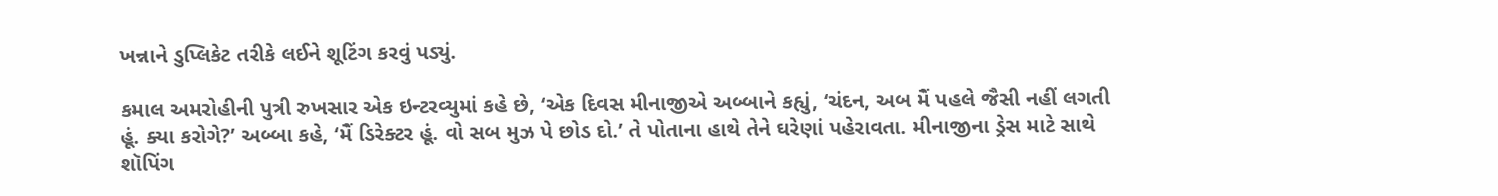ખન્નાને ડુપ્લિકેટ તરીકે લઈને શૂટિંગ કરવું પડ્યું.

કમાલ અમરોહીની પુત્રી રુખસાર એક ઇન્ટરવ્યુમાં કહે છે, ‘એક દિવસ મીનાજીએ અબ્બાને કહ્યું, ‘ચંદન, અબ મૈં પહલે જૈસી નહીં લગતી હૂં. ક્યા કરોગે?’ અબ્બા કહે, ‘મૈં ડિરેક્ટર હૂં. વો સબ મુઝ પે છોડ દો.’ તે પોતાના હાથે તેને ઘરેણાં પહેરાવતા. મીનાજીના ડ્રેસ માટે સાથે શૉપિંગ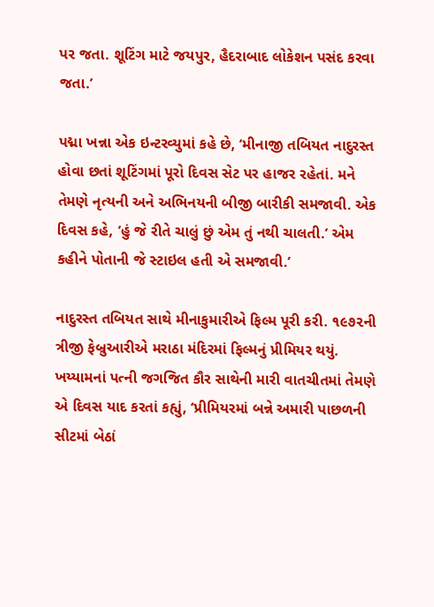પર જતા. શૂટિંગ માટે જયપુર, હૈદરાબાદ લોકેશન પસંદ કરવા જતા.’

પદ્મા ખન્ના એક ઇન્ટરવ્યુમાં કહે છે, ‘મીનાજી તબિયત નાદુરસ્ત હોવા છતાં શૂટિંગમાં પૂરો દિવસ સેટ પર હાજર રહેતાં. મને તેમણે નૃત્યની અને અભિનયની બીજી બારીકી સમજાવી. એક દિવસ કહે, ‘હું જે રીતે ચાલું છું એમ તું નથી ચાલતી.’ એમ કહીને પોતાની જે સ્ટાઇલ હતી એ સમજાવી.’

નાદુરસ્ત તબિયત સાથે મીનાકુમારીએ ફિલ્મ પૂરી કરી. ૧૯૭૨ની ત્રીજી ફેબ્રુઆરીએ મરાઠા મંદિરમાં ફિલ્મનું પ્રીમિયર થયું. ખય્યામનાં પત્ની જગજિત કૌર સાથેની મારી વાતચીતમાં તેમણે એ દિવસ યાદ કરતાં કહ્યું, ‘પ્રીમિયરમાં બન્ને અમારી પાછળની સીટમાં બેઠાં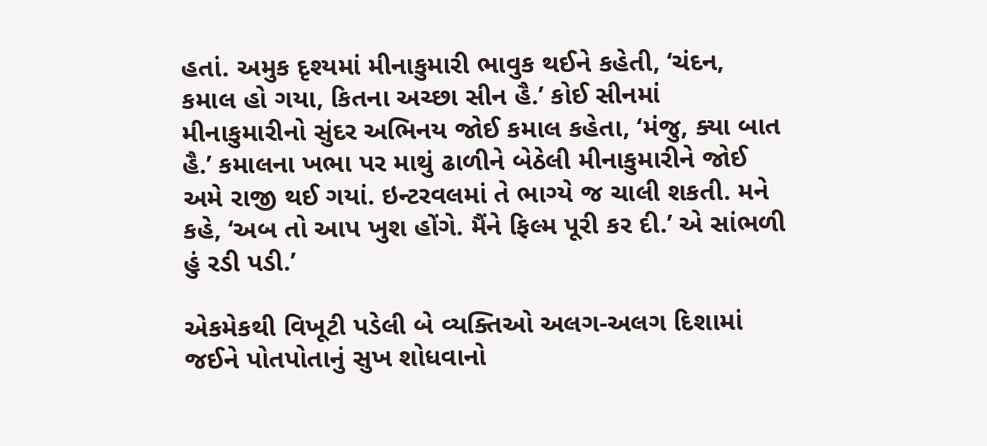હતાં. અમુક દૃશ્યમાં મીનાકુમારી ભાવુક થઈને કહેતી, ‘ચંદન, કમાલ હો ગયા, કિતના અચ્છા સીન હૈ.’ કોઈ સીનમાં મીનાકુમારીનો સુંદર અભિનય જોઈ કમાલ કહેતા, ‘મંજુ, ક્યા બાત હૈ.’ કમાલના ખભા પર માથું ઢાળીને બેઠેલી મીનાકુમારીને જોઈ અમે રાજી થઈ ગયાં. ઇન્ટરવલમાં તે ભાગ્યે જ ચાલી શકતી. મને કહે, ‘અબ તો આપ ખુશ હોંગે. મૈંને ફિલ્મ પૂરી કર દી.’ એ સાંભળી હું રડી પડી.’

એકમેકથી વિખૂટી પડેલી બે વ્યક્તિઓ અલગ-અલગ દિશામાં જઈને પોતપોતાનું સુખ શોધવાનો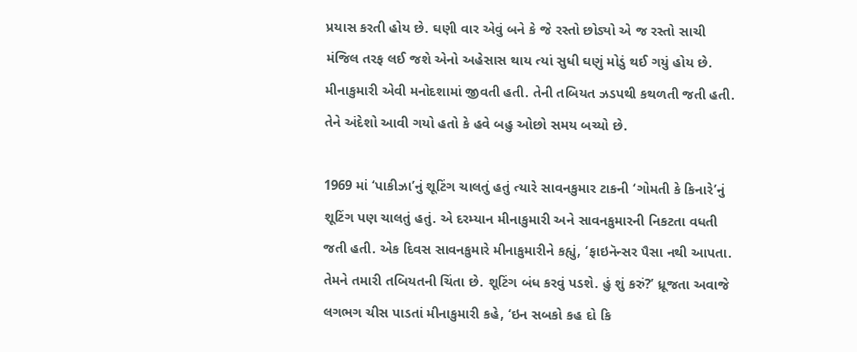પ્રયાસ કરતી હોય છે. ઘણી વાર એવું બને કે જે રસ્તો છોડ્યો એ જ રસ્તો સાચી મંજિલ તરફ લઈ જશે એનો અહેસાસ થાય ત્યાં સુધી ઘણું મોડું થઈ ગયું હોય છે. મીનાકુમારી એવી મનોદશામાં જીવતી હતી. તેની તબિયત ઝડપથી કથળતી જતી હતી. તેને અંદેશો આવી ગયો હતો કે હવે બહુ ઓછો સમય બચ્યો છે.

1969 માં ‘પાકીઝા’નું શૂટિંગ ચાલતું હતું ત્યારે સાવનકુમાર ટાકની ‘ગોમતી કે કિનારે’નું શૂટિંગ પણ ચાલતું હતું. એ દરમ્યાન મીનાકુમારી અને સાવનકુમારની નિકટતા વધતી જતી હતી. એક દિવસ સાવનકુમારે મીનાકુમારીને કહ્યું, ‘ફાઇનૅન્સર પૈસા નથી આપતા. તેમને તમારી તબિયતની ચિંતા છે. શૂટિંગ બંધ કરવું પડશે. હું શું કરું?’ ધ્રૂજતા અવાજે લગભગ ચીસ પાડતાં મીનાકુમારી કહે, ‘ઇન સબકો કહ દો કિ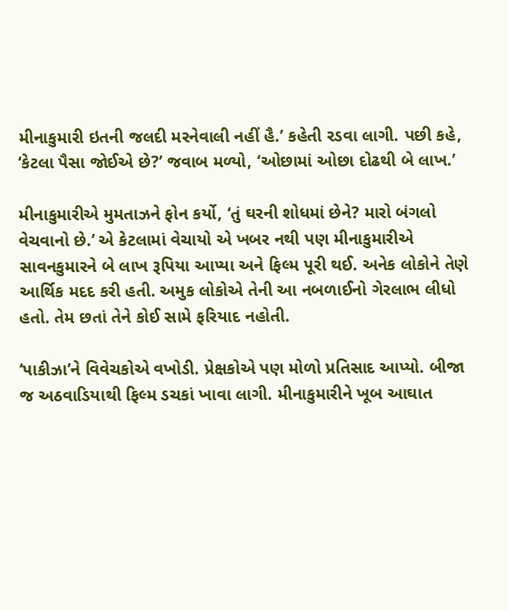મીનાકુમારી ઇતની જલદી મરનેવાલી નહીં હૈ.’ કહેતી રડવા લાગી. પછી કહે, ‘કેટલા પૈસા જોઈએ છે?’ જવાબ મળ્યો, ‘ઓછામાં ઓછા દોઢથી બે લાખ.’

મીનાકુમારીએ મુમતાઝને ફોન કર્યો, ‘તું ઘરની શોધમાં છેને? મારો બંગલો વેચવાનો છે.’ એ કેટલામાં વેચાયો એ ખબર નથી પણ મીનાકુમારીએ સાવનકુમારને બે લાખ રૂપિયા આપ્યા અને ફિલ્મ પૂરી થઈ. અનેક લોકોને તેણે આર્થિક મદદ કરી હતી. અમુક લોકોએ તેની આ નબળાઈનો ગેરલાભ લીધો હતો. તેમ છતાં તેને કોઈ સામે ફરિયાદ નહોતી.

‘પાકીઝા’ને વિવેચકોએ વખોડી. પ્રેક્ષકોએ પણ મોળો પ્રતિસાદ આપ્યો. બીજા જ અઠવાડિયાથી ફિલ્મ ડચકાં ખાવા લાગી. મીનાકુમારીને ખૂબ આઘાત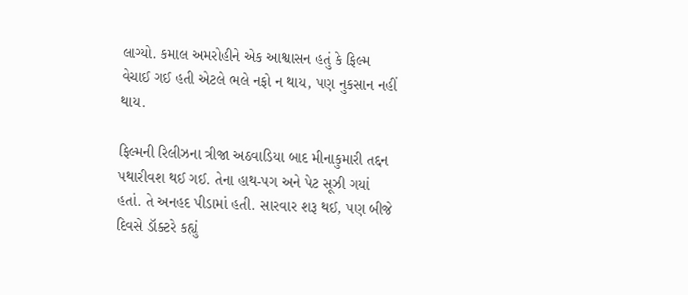લાગ્યો. કમાલ અમરોહીને એક આશ્વાસન હતું કે ફિલ્મ વેચાઈ ગઈ હતી એટલે ભલે નફો ન થાય, પણ નુકસાન નહીં થાય.

ફિલ્મની રિલીઝના ત્રીજા અઠવાડિયા બાદ મીનાકુમારી તદ્દન પથારીવશ થઈ ગઈ. તેના હાથ-પગ અને પેટ સૂઝી ગયાં હતાં. તે અનહદ પીડામાં હતી. સારવાર શરૂ થઈ, પણ બીજે દિવસે ડૉક્ટરે કહ્યું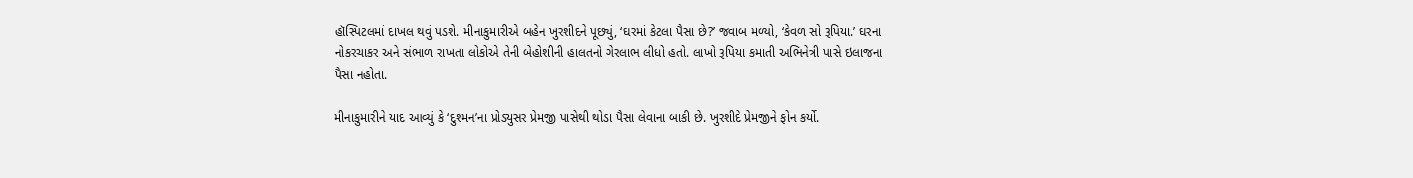હૉસ્પિટલમાં દાખલ થવું પડશે. મીનાકુમારીએ બહેન ખુરશીદને પૂછ્યું, ‘ઘરમાં કેટલા પૈસા છે?’ જવાબ મળ્યો, ‘કેવળ સો રૂપિયા.’ ઘરના નોકરચાકર અને સંભાળ રાખતા લોકોએ તેની બેહોશીની હાલતનો ગેરલાભ લીધો હતો. લાખો રૂપિયા કમાતી અભિનેત્રી પાસે ઇલાજના પૈસા નહોતા.

મીનાકુમારીને યાદ આવ્યું કે ‘દુશ્મન’ના પ્રોડ્યુસર પ્રેમજી પાસેથી થોડા પૈસા લેવાના બાકી છે. ખુરશીદે પ્રેમજીને ફોન કર્યો.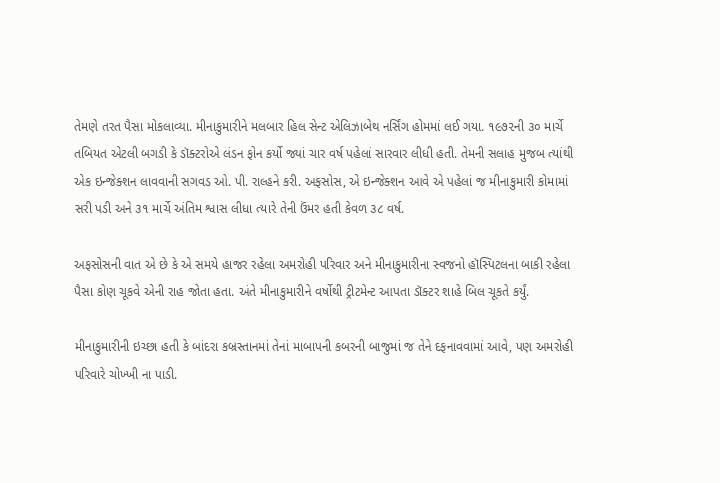તેમણે તરત પૈસા મોકલાવ્યા. મીનાકુમારીને મલબાર હિલ સેન્ટ એલિઝાબેથ નર્સિંગ હોમમાં લઈ ગયા. ૧૯૭૨ની ૩૦ માર્ચે તબિયત એટલી બગડી કે ડૉક્ટરોએ લંડન ફોન કર્યો જ્યાં ચાર વર્ષ પહેલાં સારવાર લીધી હતી. તેમની સલાહ મુજબ ત્યાંથી એક ઇન્જેક્શન લાવવાની સગવડ ઓ. પી. રાલ્હને કરી. અફસોસ, એ ઇન્જેક્શન આવે એ પહેલાં જ મીનાકુમારી કોમામાં સરી પડી અને ૩૧ માર્ચે અંતિમ શ્વાસ લીધા ત્યારે તેની ઉંમર હતી કેવળ ૩૮ વર્ષ.

અફસોસની વાત એ છે કે એ સમયે હાજર રહેલા અમરોહી પરિવાર અને મીનાકુમારીના સ્વજનો હૉસ્પિટલના બાકી રહેલા પૈસા કોણ ચૂકવે એની રાહ જોતા હતા. અંતે મીનાકુમારીને વર્ષોથી ટ્રીટમેન્ટ આપતા ડૉક્ટર શાહે બિલ ચૂકતે કર્યું.

મીનાકુમારીની ઇચ્છા હતી કે બાંદરા કબ્રસ્તાનમાં તેનાં માબાપની કબરની બાજુમાં જ તેને દફનાવવામાં આવે, પણ અમરોહી પરિવારે ચોખ્ખી ના પાડી.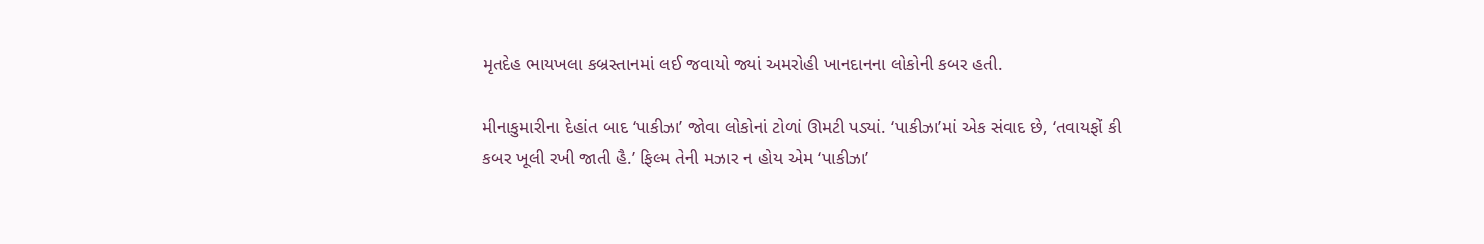મૃતદેહ ભાયખલા કબ્રસ્તાનમાં લઈ જવાયો જ્યાં અમરોહી ખાનદાનના લોકોની કબર હતી.

મીનાકુમારીના દેહાંત બાદ ‘પાકીઝા’ જોવા લોકોનાં ટોળાં ઊમટી પડ્યાં. ‘પાકીઝા’માં એક સંવાદ છે, ‘તવાયફોં કી કબર ખૂલી રખી જાતી હૈ.’ ફિલ્મ તેની મઝાર ન હોય એમ ‘પાકીઝા’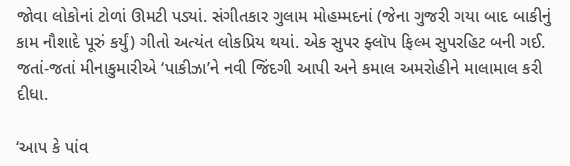જોવા લોકોનાં ટોળાં ઊમટી પડ્યાં. સંગીતકાર ગુલામ મોહમ્મદનાં (જેના ગુજરી ગયા બાદ બાકીનું કામ નૌશાદે પૂરું કર્યું) ગીતો અત્યંત લોકપ્રિય થયાં. એક સુપર ફ્લૉપ ફિલ્મ સુપરહિટ બની ગઈ. જતાં-જતાં મીનાકુમારીએ ‘પાકીઝા’ને નવી જિંદગી આપી અને કમાલ અમરોહીને માલામાલ કરી દીધા.

‘આપ કે પાંવ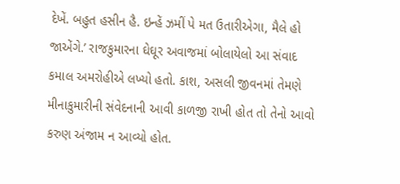દેખેં. બહુત હસીન હૈ. ઇન્હેં ઝમીં પે મત ઉતારીએગા, મૈલે હો જાએંગે.’ રાજકુમારના ઘેઘૂર અવાજમાં બોલાયેલો આ સંવાદ કમાલ અમરોહીએ લખ્યો હતો. કાશ, અસલી જીવનમાં તેમણે મીનાકુમારીની સંવેદનાની આવી કાળજી રાખી હોત તો તેનો આવો કરુણ અંજામ ન આવ્યો હોત.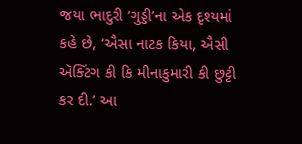જયા ભાદુરી ‘ગુડ્ડી’ના એક દૃશ્યમાં કહે છે, ‘ઐસા નાટક કિયા, ઐસી ઍક્ટિંગ કી કિ મીનાકુમારી કી છુટ્ટી કર દી.’ આ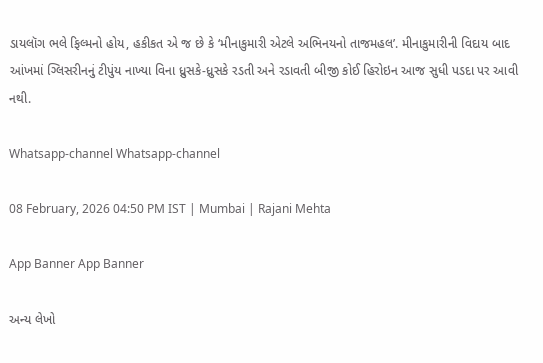ડાયલૉગ ભલે ફિલ્મનો હોય, હકીકત એ જ છે કે ‘મીનાકુમારી એટલે અભિનયનો તાજમહલ’. મીનાકુમારીની વિદાય બાદ આંખમાં ગ્લિસરીનનું ટીપુંય નાખ્યા વિના ધ્રુસકે-ધ્રુસકે રડતી અને રડાવતી બીજી કોઈ હિરોઇન આજ સુધી પડદા પર આવી નથી.

Whatsapp-channel Whatsapp-channel

08 February, 2026 04:50 PM IST | Mumbai | Rajani Mehta

App Banner App Banner

અન્ય લેખો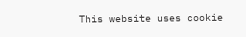This website uses cookie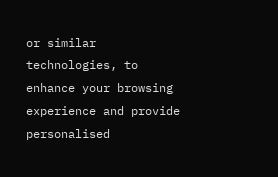or similar technologies, to enhance your browsing experience and provide personalised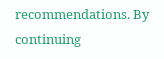recommendations. By continuing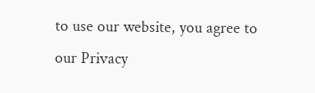to use our website, you agree to our Privacy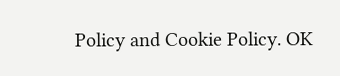Policy and Cookie Policy. OK